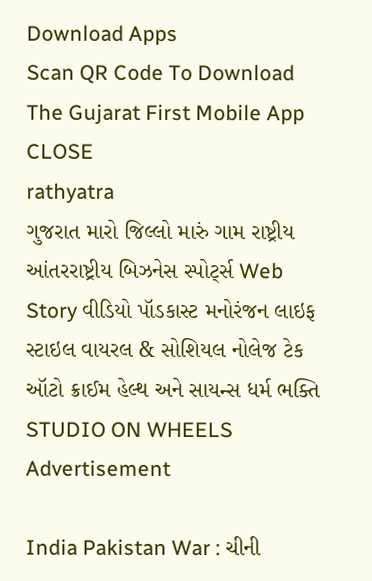Download Apps
Scan QR Code To Download The Gujarat First Mobile App CLOSE
rathyatra
ગુજરાત મારો જિલ્લો મારું ગામ રાષ્ટ્રીય આંતરરાષ્ટ્રીય બિઝનેસ સ્પોર્ટ્સ Web Story વીડિયો પૉડકાસ્ટ મનોરંજન લાઇફ સ્ટાઇલ વાયરલ & સોશિયલ નોલેજ ટેક ઑટો ક્રાઈમ હેલ્થ અને સાયન્સ ધર્મ ભક્તિ STUDIO ON WHEELS
Advertisement

India Pakistan War : ચીની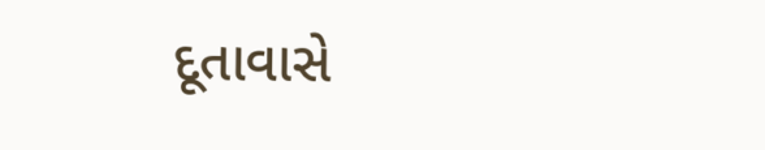દૂતાવાસે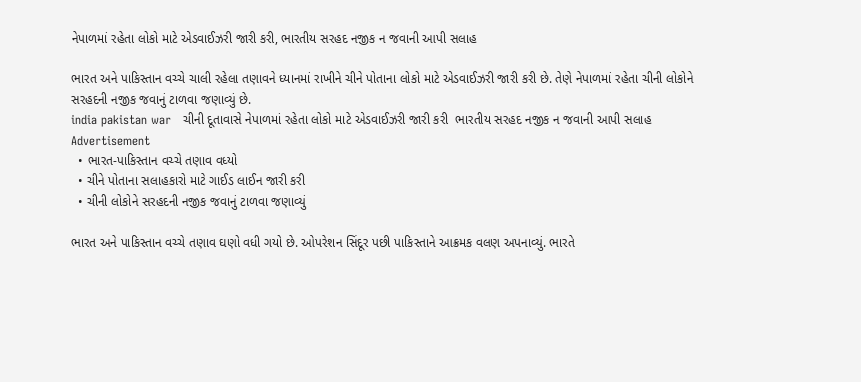નેપાળમાં રહેતા લોકો માટે એડવાઈઝરી જારી કરી, ભારતીય સરહદ નજીક ન જવાની આપી સલાહ

ભારત અને પાકિસ્તાન વચ્ચે ચાલી રહેલા તણાવને ધ્યાનમાં રાખીને ચીને પોતાના લોકો માટે એડવાઈઝરી જારી કરી છે. તેણે નેપાળમાં રહેતા ચીની લોકોને સરહદની નજીક જવાનું ટાળવા જણાવ્યું છે.
india pakistan war   ચીની દૂતાવાસે નેપાળમાં રહેતા લોકો માટે એડવાઈઝરી જારી કરી  ભારતીય સરહદ નજીક ન જવાની આપી સલાહ
Advertisement
  • ભારત-પાકિસ્તાન વચ્ચે તણાવ વધ્યો
  • ચીને પોતાના સલાહકારો માટે ગાઈડ લાઈન જારી કરી
  • ચીની લોકોને સરહદની નજીક જવાનું ટાળવા જણાવ્યું

ભારત અને પાકિસ્તાન વચ્ચે તણાવ ઘણો વધી ગયો છે. ઓપરેશન સિંદૂર પછી પાકિસ્તાને આક્રમક વલણ અપનાવ્યું. ભારતે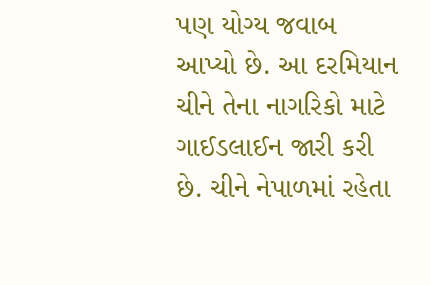પણ યોગ્ય જવાબ આપ્યો છે. આ દરમિયાન ચીને તેના નાગરિકો માટે ગાઈડલાઈન જારી કરી છે. ચીને નેપાળમાં રહેતા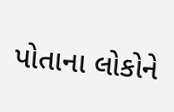પોતાના લોકોને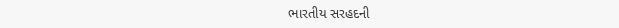ભારતીય સરહદની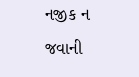નજીક ન જવાની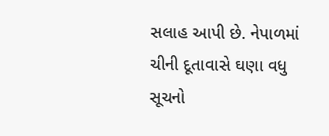સલાહ આપી છે. નેપાળમાં ચીની દૂતાવાસે ઘણા વધુ સૂચનો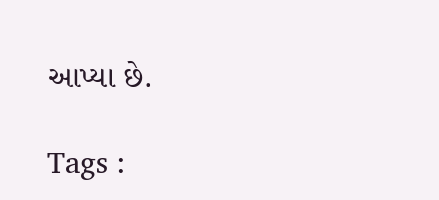આપ્યા છે.

Tags :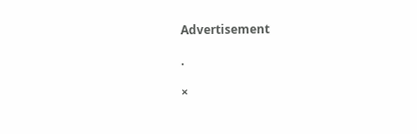Advertisement

.

×